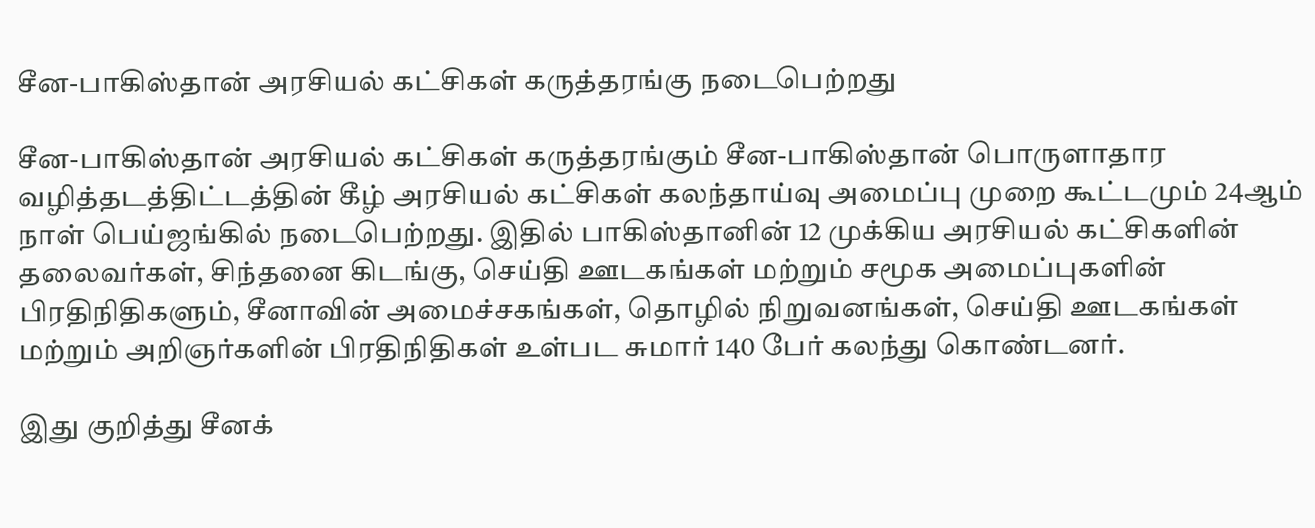சீன-பாகிஸ்தான் அரசியல் கட்சிகள் கருத்தரங்கு நடைபெற்றது

சீன-பாகிஸ்தான் அரசியல் கட்சிகள் கருத்தரங்கும் சீன-பாகிஸ்தான் பொருளாதார வழித்தடத்திட்டத்தின் கீழ் அரசியல் கட்சிகள் கலந்தாய்வு அமைப்பு முறை கூட்டமும் 24ஆம் நாள் பெய்ஜங்கில் நடைபெற்றது. இதில் பாகிஸ்தானின் 12 முக்கிய அரசியல் கட்சிகளின் தலைவர்கள், சிந்தனை கிடங்கு, செய்தி ஊடகங்கள் மற்றும் சமூக அமைப்புகளின் பிரதிநிதிகளும், சீனாவின் அமைச்சகங்கள், தொழில் நிறுவனங்கள், செய்தி ஊடகங்கள் மற்றும் அறிஞர்களின் பிரதிநிதிகள் உள்பட சுமார் 140 பேர் கலந்து கொண்டனர்.

இது குறித்து சீனக்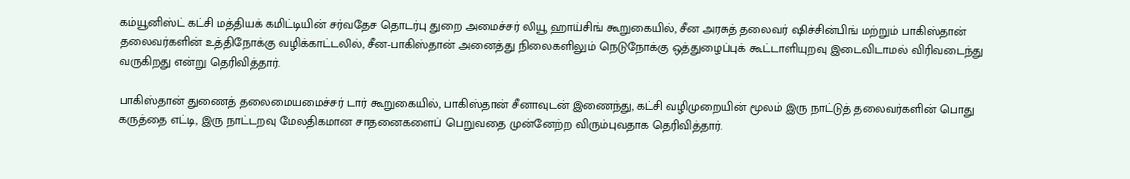கம்யூனிஸ்ட் கட்சி மத்தியக் கமிட்டியின் சர்வதேச தொடர்பு துறை அமைச்சர் லியூ ஹாய்சிங் கூறுகையில், சீன அரசுத் தலைவர் ஷிச்சின்பிங் மற்றும் பாகிஸ்தான் தலைவர்களின் உத்திநோக்கு வழிக்காட்டலில், சீன-பாகிஸ்தான் அனைத்து நிலைகளிலும் நெடுநோக்கு ஒத்துழைப்புக் கூட்டாளியுறவு இடைவிடாமல் விரிவடைந்து வருகிறது என்று தெரிவித்தார்.

பாகிஸ்தான் துணைத் தலைமையமைச்சர் டார் கூறுகையில், பாகிஸ்தான் சீனாவுடன் இணைந்து, கட்சி வழிமுறையின் மூலம் இரு நாட்டுத் தலைவர்களின் பொது கருத்தை எட்டி, இரு நாட்டறவு மேலதிகமான சாதனைகளைப் பெறுவதை முன்னேற்ற விரும்புவதாக தெரிவித்தார்.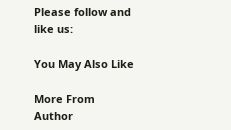Please follow and like us:

You May Also Like

More From Author